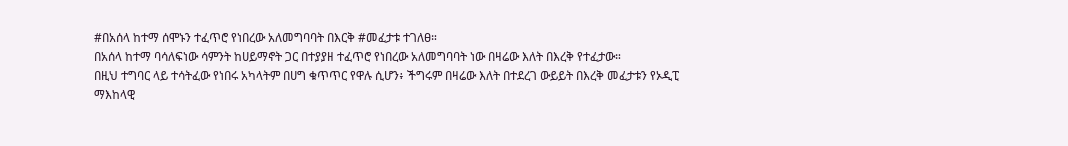#በአሰላ ከተማ ሰሞኑን ተፈጥሮ የነበረው አለመግባባት በእርቅ #መፈታቱ ተገለፀ።
በአሰላ ከተማ ባሳለፍነው ሳምንት ከሀይማኖት ጋር በተያያዘ ተፈጥሮ የነበረው አለመግባባት ነው በዛሬው እለት በእረቅ የተፈታው።
በዚህ ተግባር ላይ ተሳትፈው የነበሩ አካላትም በሀግ ቁጥጥር የዋሉ ሲሆን፥ ችግሩም በዛሬው እለት በተደረገ ውይይት በእረቅ መፈታቱን የኦዲፒ ማእከላዊ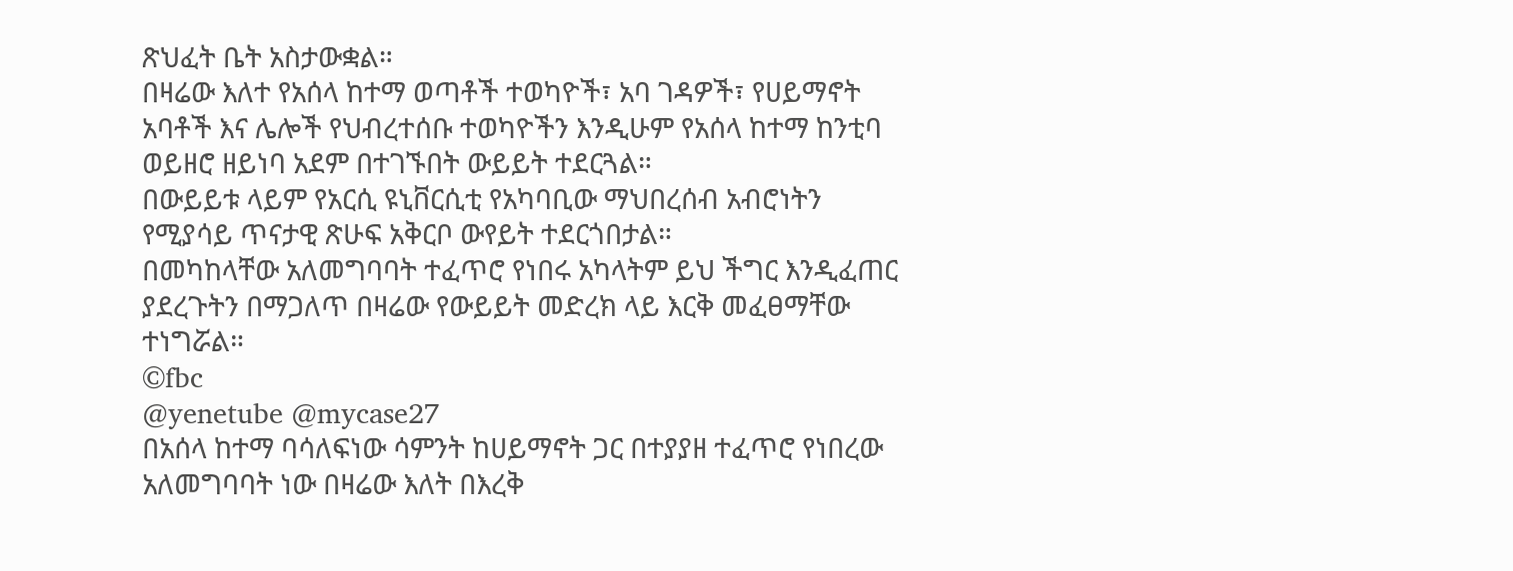ጽህፈት ቤት አስታውቋል።
በዛሬው እለተ የአሰላ ከተማ ወጣቶች ተወካዮች፣ አባ ገዳዎች፣ የሀይማኖት አባቶች እና ሌሎች የህብረተሰቡ ተወካዮችን እንዲሁም የአሰላ ከተማ ከንቲባ ወይዘሮ ዘይነባ አደም በተገኙበት ውይይት ተደርጓል።
በውይይቱ ላይም የአርሲ ዩኒቨርሲቲ የአካባቢው ማህበረሰብ አብሮነትን የሚያሳይ ጥናታዊ ጽሁፍ አቅርቦ ውየይት ተደርጎበታል።
በመካከላቸው አለመግባባት ተፈጥሮ የነበሩ አካላትም ይህ ችግር እንዲፈጠር ያደረጉትን በማጋለጥ በዛሬው የውይይት መድረክ ላይ እርቅ መፈፀማቸው ተነግሯል።
©fbc
@yenetube @mycase27
በአሰላ ከተማ ባሳለፍነው ሳምንት ከሀይማኖት ጋር በተያያዘ ተፈጥሮ የነበረው አለመግባባት ነው በዛሬው እለት በእረቅ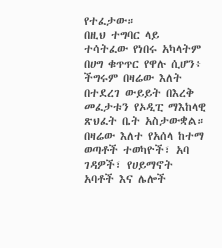የተፈታው።
በዚህ ተግባር ላይ ተሳትፈው የነበሩ አካላትም በሀግ ቁጥጥር የዋሉ ሲሆን፥ ችግሩም በዛሬው እለት በተደረገ ውይይት በእረቅ መፈታቱን የኦዲፒ ማእከላዊ ጽህፈት ቤት አስታውቋል።
በዛሬው እለተ የአሰላ ከተማ ወጣቶች ተወካዮች፣ አባ ገዳዎች፣ የሀይማኖት አባቶች እና ሌሎች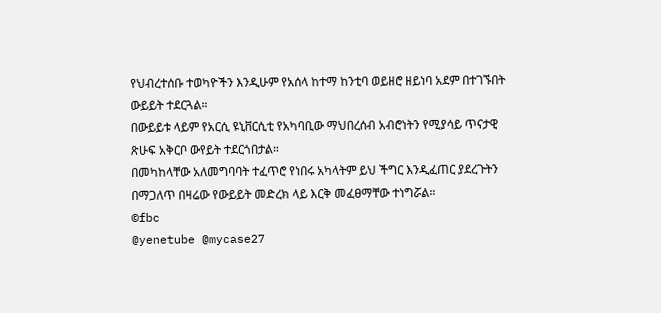የህብረተሰቡ ተወካዮችን እንዲሁም የአሰላ ከተማ ከንቲባ ወይዘሮ ዘይነባ አደም በተገኙበት ውይይት ተደርጓል።
በውይይቱ ላይም የአርሲ ዩኒቨርሲቲ የአካባቢው ማህበረሰብ አብሮነትን የሚያሳይ ጥናታዊ ጽሁፍ አቅርቦ ውየይት ተደርጎበታል።
በመካከላቸው አለመግባባት ተፈጥሮ የነበሩ አካላትም ይህ ችግር እንዲፈጠር ያደረጉትን በማጋለጥ በዛሬው የውይይት መድረክ ላይ እርቅ መፈፀማቸው ተነግሯል።
©fbc
@yenetube @mycase27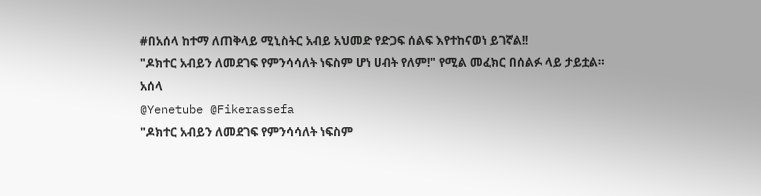#በአሰላ ከተማ ለጠቅላይ ሚኒስትር አብይ አህመድ የድጋፍ ሰልፍ እየተከናወነ ይገኛል!!
"ዶክተር አብይን ለመደገፍ የምንሳሳለት ነፍስም ሆነ ሀብት የለም!" የሚል መፈክር በሰልፉ ላይ ታይቷል።
አሰላ
@Yenetube @Fikerassefa
"ዶክተር አብይን ለመደገፍ የምንሳሳለት ነፍስም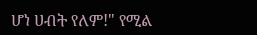ሆነ ሀብት የለም!" የሚል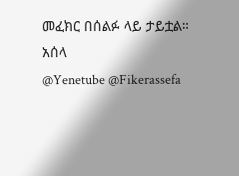መፈክር በሰልፉ ላይ ታይቷል።
አሰላ
@Yenetube @Fikerassefa